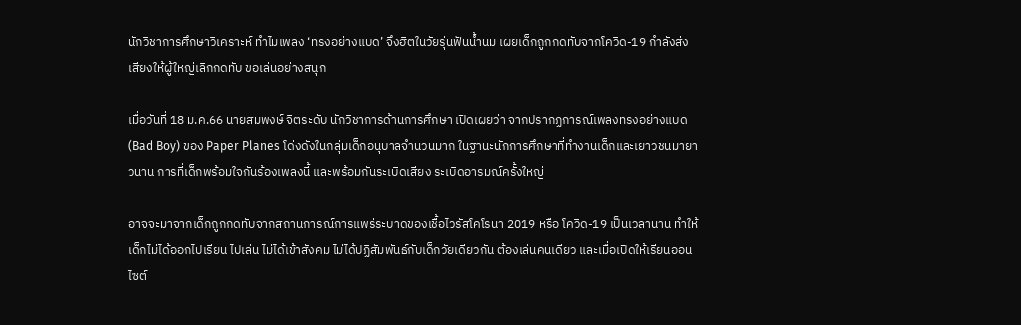นักวิชาการศึกษาวิเคราะห์ ทำไมเพลง ‘ทรงอย่างแบด’ จึงฮิตในวัยรุ่นฟันน้ำนม เผยเด็กถูกกดทับจากโควิด-19 กำลังส่งเสียงให้ผู้ใหญ่เลิกกดทับ ขอเล่นอย่างสนุก

เมื่อวันที่ 18 ม.ค.66 นายสมพงษ์ จิตระดับ นักวิชาการด้านการศึกษา เปิดเผยว่า จากปรากฏการณ์เพลงทรงอย่างแบด (Bad Boy) ของ Paper Planes โด่งดังในกลุ่มเด็กอนุบาลจำนวนมาก ในฐานะนักการศึกษาที่ทำงานเด็กและเยาวชนมายาวนาน การที่เด็กพร้อมใจกันร้องเพลงนี้ และพร้อมกันระเบิดเสียง ระเบิดอารมณ์ครั้งใหญ่

อาจจะมาจากเด็กถูกกดทับจากสถานการณ์การแพร่ระบาดของเชื้อไวรัสโคโรนา 2019 หรือ โควิด-19 เป็นเวลานาน ทำให้เด็กไม่ได้ออกไปเรียน ไปเล่น ไม่ได้เข้าสังคม ไม่ได้ปฏิสัมพันธ์กับเด็กวัยเดียวกัน ต้องเล่นคนเดียว และเมื่อเปิดให้เรียนออนไซต์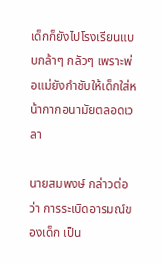เด็กก็ยังไปโรงเรียนแบบกล้าๆ กลัวๆ เพราะพ่อแม่ยังกำชับให้เด็กใส่หน้ากากอนามัยตลอดเวลา

นายสมพงษ์ กล่าวต่อว่า การระเบิดอารมณ์ของเด็ก เป็น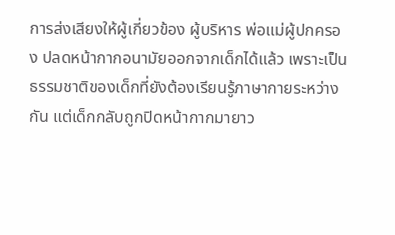การส่งเสียงให้ผู้เกี่ยวข้อง ผู้บริหาร พ่อแม่ผู้ปกครอง ปลดหน้ากากอนามัยออกจากเด็กได้แล้ว เพราะเป็นธรรมชาติของเด็กที่ยังต้องเรียนรู้ภาษากายระหว่างกัน แต่เด็กกลับถูกปิดหน้ากากมายาว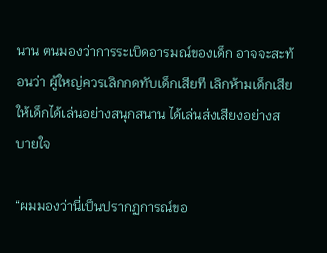นาน ตนมองว่าการระเบิดอารมณ์ของเด็ก อาจจะสะท้อนว่า ผู้ใหญ่ควรเลิกกดทับเด็กเสียที เลิกห้ามเด็กเสีย ให้เด็กได้เล่นอย่างสนุกสนาน ได้เล่นส่งเสียงอย่างสบายใจ

“ผมมองว่านี่เป็นปรากฏการณ์ขอ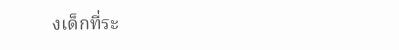งเด็กที่ระ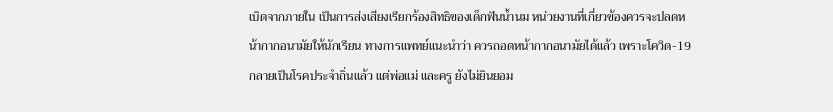เบิดจากภายใน เป็นการส่งเสียงเรียกร้องสิทธิของเด็กฟันน้ำนม หน่วยงานที่เกี่ยวข้องควรจะปลดหน้ากากอนามัยให้นักเรียน ทางการแพทย์แนะนำว่า ควรถอดหน้ากากอนามัยได้แล้ว เพราะโควิด-19 กลายเป็นโรคประจำถิ่นแล้ว แต่พ่อแม่ และครู ยังไม่ยินยอม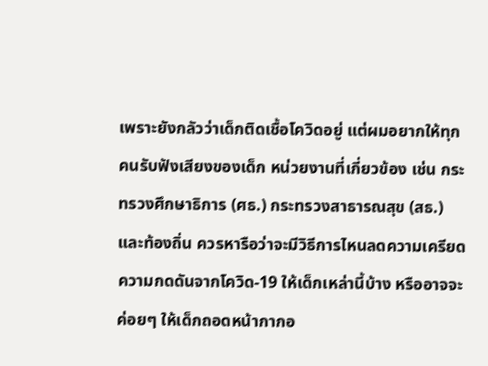เพราะยังกลัวว่าเด็กติดเชื้อโควิดอยู่ แต่ผมอยากให้ทุกคนรับฟังเสียงของเด็ก หน่วยงานที่เกี่ยวข้อง เช่น กระทรวงศึกษาธิการ (ศธ.) กระทรวงสาธารณสุข (สธ.) และท้องถิ่น ควรหารือว่าจะมีวิธีการไหนลดความเครียด ความกดดันจากโควิด-19 ให้เด็กเหล่านี้บ้าง หรืออาจจะค่อยๆ ให้เด็กถอดหน้ากากอ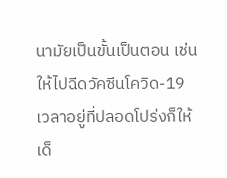นามัยเป็นขั้นเป็นตอน เช่น ให้ไปฉีดวัคซีนโควิด-19 เวลาอยู่ที่ปลอดโปร่งก็ให้เด็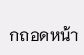กถอดหน้า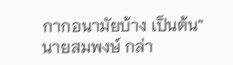กากอนามัยบ้าง เป็นต้น” นายสมพงษ์ กล่า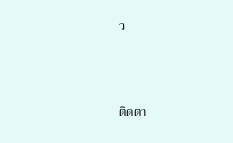ว



ติดตา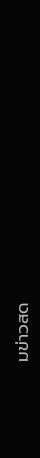มข่าวสด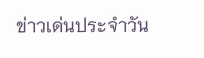ข่าวเด่นประจำวัน